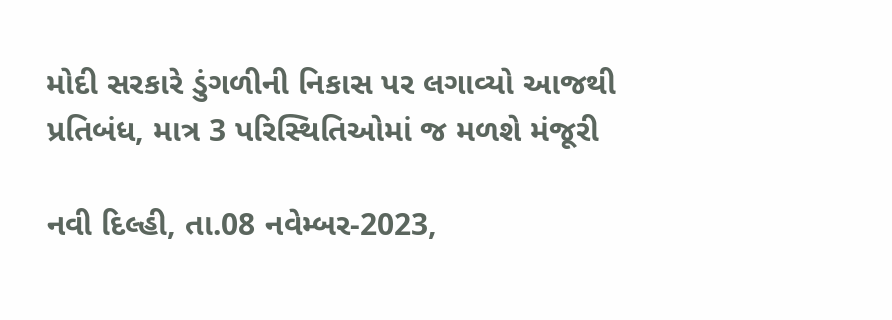મોદી સરકારે ડુંગળીની નિકાસ પર લગાવ્યો આજથી પ્રતિબંધ, માત્ર 3 પરિસ્થિતિઓમાં જ મળશે મંજૂરી

નવી દિલ્હી, તા.08 નવેમ્બર-2023,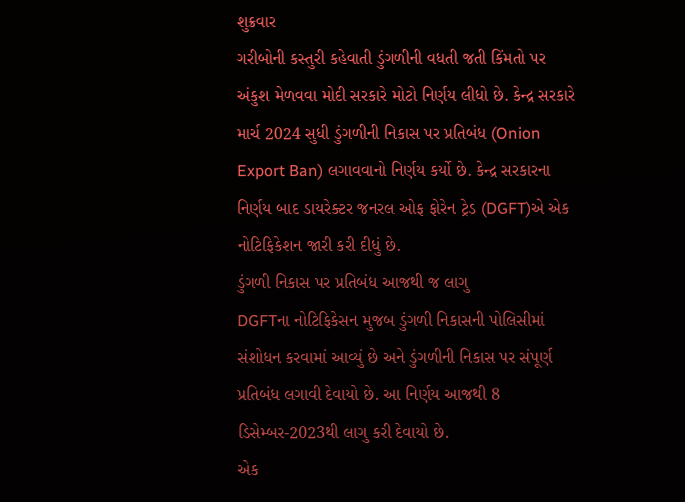શુક્રવાર
ગરીબોની કસ્તુરી કહેવાતી ડુંગળીની વધતી જતી કિંમતો પર અંકુશ મેળવવા મોદી સરકારે મોટો નિર્ણય લીધો છે. કેન્દ્ર સરકારે માર્ચ 2024 સુધી ડુંગળીની નિકાસ પર પ્રતિબંધ (Onion Export Ban) લગાવવાનો નિર્ણય કર્યો છે. કેન્દ્ર સરકારના નિર્ણય બાદ ડાયરેક્ટર જનરલ ઓફ ફોરેન ટ્રેડ (DGFT)એ એક નોટિફિકેશન જારી કરી દીધું છે.
ડુંગળી નિકાસ પર પ્રતિબંધ આજથી જ લાગુ
DGFTના નોટિફિકેસન મુજબ ડુંગળી નિકાસની પોલિસીમાં સંશોધન કરવામાં આવ્યું છે અને ડુંગળીની નિકાસ પર સંપૂર્ણ પ્રતિબંધ લગાવી દેવાયો છે. આ નિર્ણય આજથી 8 ડિસેમ્બર-2023થી લાગુ કરી દેવાયો છે.
એક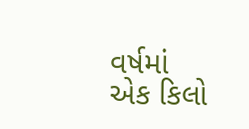વર્ષમાં એક કિલો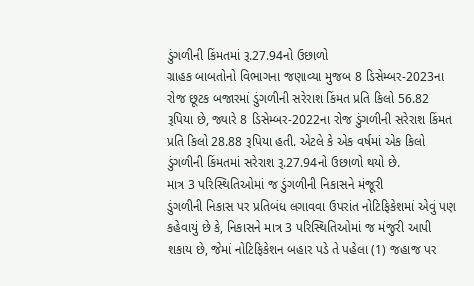ડુંગળીની કિંમતમાં રૂ.27.94નો ઉછાળો
ગ્રાહક બાબતોનો વિભાગના જણાવ્યા મુજબ 8 ડિસેમ્બર-2023ના રોજ છૂટક બજારમાં ડુંગળીની સરેરાશ કિંમત પ્રતિ કિલો 56.82 રૂપિયા છે, જ્યારે 8 ડિસેમ્બર-2022ના રોજ ડુંગળીની સરેરાશ કિંમત પ્રતિ કિલો 28.88 રૂપિયા હતી. એટલે કે એક વર્ષમાં એક કિલો ડુંગળીની કિંમતમાં સરેરાશ રૂ.27.94નો ઉછાળો થયો છે.
માત્ર 3 પરિસ્થિતિઓમાં જ ડુંગળીની નિકાસને મંજૂરી
ડુંગળીની નિકાસ પર પ્રતિબંધ લગાવવા ઉપરાંત નોટિફિકેશમાં એવું પણ કહેવાયું છે કે, નિકાસને માત્ર 3 પરિસ્થિતિઓમાં જ મંજુરી આપી શકાય છે, જેમાં નોટિફિકેશન બહાર પડે તે પહેલા (1) જહાજ પર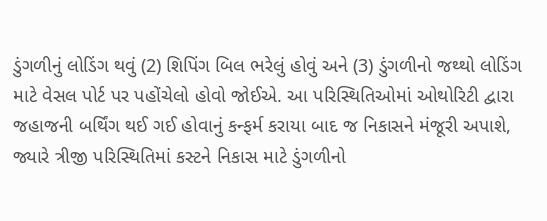ડુંગળીનું લોડિંગ થવું (2) શિપિંગ બિલ ભરેલું હોવું અને (3) ડુંગળીનો જથ્થો લોડિંગ માટે વેસલ પોર્ટ પર પહોંચેલો હોવો જોઈએ. આ પરિસ્થિતિઓમાં ઓથોરિટી દ્વારા જહાજની બર્થિંગ થઈ ગઈ હોવાનું કન્ફર્મ કરાયા બાદ જ નિકાસને મંજૂરી અપાશે, જ્યારે ત્રીજી પરિસ્થિતિમાં કસ્ટને નિકાસ માટે ડુંગળીનો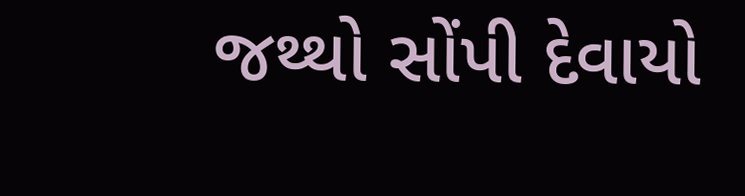જથ્થો સોંપી દેવાયો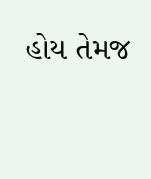હોય તેમજ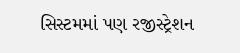સિસ્ટમમાં પણ રજીસ્ટ્રેશન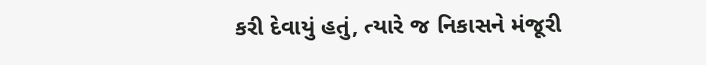કરી દેવાયું હતું, ત્યારે જ નિકાસને મંજૂરી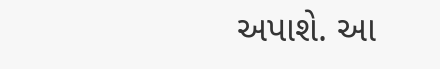અપાશે. આ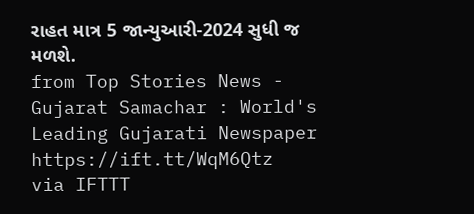રાહત માત્ર 5 જાન્યુઆરી-2024 સુધી જ મળશે.
from Top Stories News - Gujarat Samachar : World's Leading Gujarati Newspaper https://ift.tt/WqM6Qtz
via IFTTT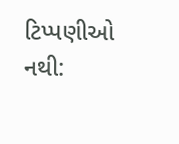ટિપ્પણીઓ નથી: